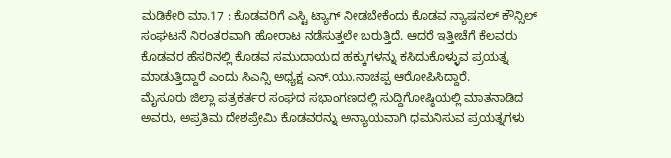ಮಡಿಕೇರಿ ಮಾ.17 : ಕೊಡವರಿಗೆ ಎಸ್ಟಿ ಟ್ಯಾಗ್ ನೀಡಬೇಕೆಂದು ಕೊಡವ ನ್ಯಾಷನಲ್ ಕೌನ್ಸಿಲ್ ಸಂಘಟನೆ ನಿರಂತರವಾಗಿ ಹೋರಾಟ ನಡೆಸುತ್ತಲೇ ಬರುತ್ತಿದೆ. ಆದರೆ ಇತ್ತೀಚೆಗೆ ಕೆಲವರು ಕೊಡವರ ಹೆಸರಿನಲ್ಲಿ ಕೊಡವ ಸಮುದಾಯದ ಹಕ್ಕುಗಳನ್ನು ಕಸಿದುಕೊಳ್ಳುವ ಪ್ರಯತ್ನ ಮಾಡುತ್ತಿದ್ದಾರೆ ಎಂದು ಸಿಎನ್ಸಿ ಅಧ್ಯಕ್ಷ ಎನ್.ಯು.ನಾಚಪ್ಪ ಆರೋಪಿಸಿದ್ದಾರೆ.
ಮೈಸೂರು ಜಿಲ್ಲಾ ಪತ್ರಕರ್ತರ ಸಂಘದ ಸಭಾಂಗಣದಲ್ಲಿ ಸುದ್ದಿಗೋಷ್ಠಿಯಲ್ಲಿ ಮಾತನಾಡಿದ ಅವರು, ಅಪ್ರತಿಮ ದೇಶಪ್ರೇಮಿ ಕೊಡವರನ್ನು ಅನ್ಯಾಯವಾಗಿ ಧಮನಿಸುವ ಪ್ರಯತ್ನಗಳು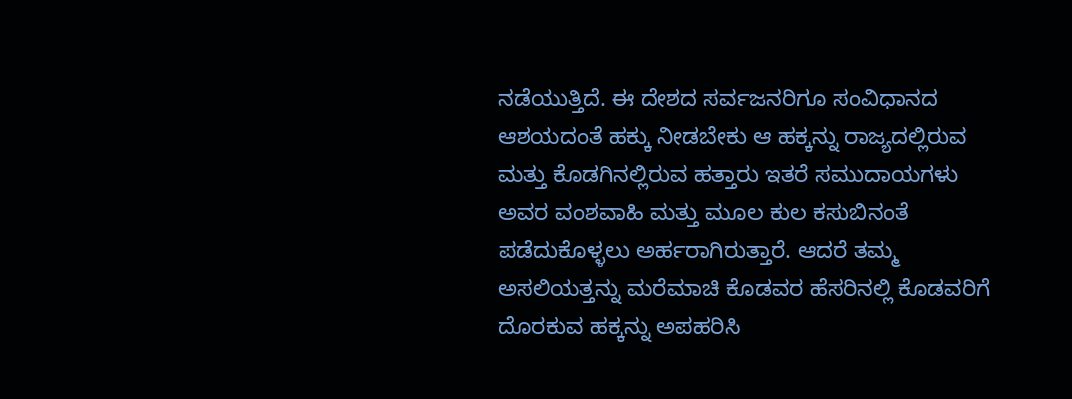ನಡೆಯುತ್ತಿದೆ. ಈ ದೇಶದ ಸರ್ವಜನರಿಗೂ ಸಂವಿಧಾನದ ಆಶಯದಂತೆ ಹಕ್ಕು ನೀಡಬೇಕು ಆ ಹಕ್ಕನ್ನು ರಾಜ್ಯದಲ್ಲಿರುವ ಮತ್ತು ಕೊಡಗಿನಲ್ಲಿರುವ ಹತ್ತಾರು ಇತರೆ ಸಮುದಾಯಗಳು ಅವರ ವಂಶವಾಹಿ ಮತ್ತು ಮೂಲ ಕುಲ ಕಸುಬಿನಂತೆ ಪಡೆದುಕೊಳ್ಳಲು ಅರ್ಹರಾಗಿರುತ್ತಾರೆ. ಆದರೆ ತಮ್ಮ ಅಸಲಿಯತ್ತನ್ನು ಮರೆಮಾಚಿ ಕೊಡವರ ಹೆಸರಿನಲ್ಲಿ ಕೊಡವರಿಗೆ ದೊರಕುವ ಹಕ್ಕನ್ನು ಅಪಹರಿಸಿ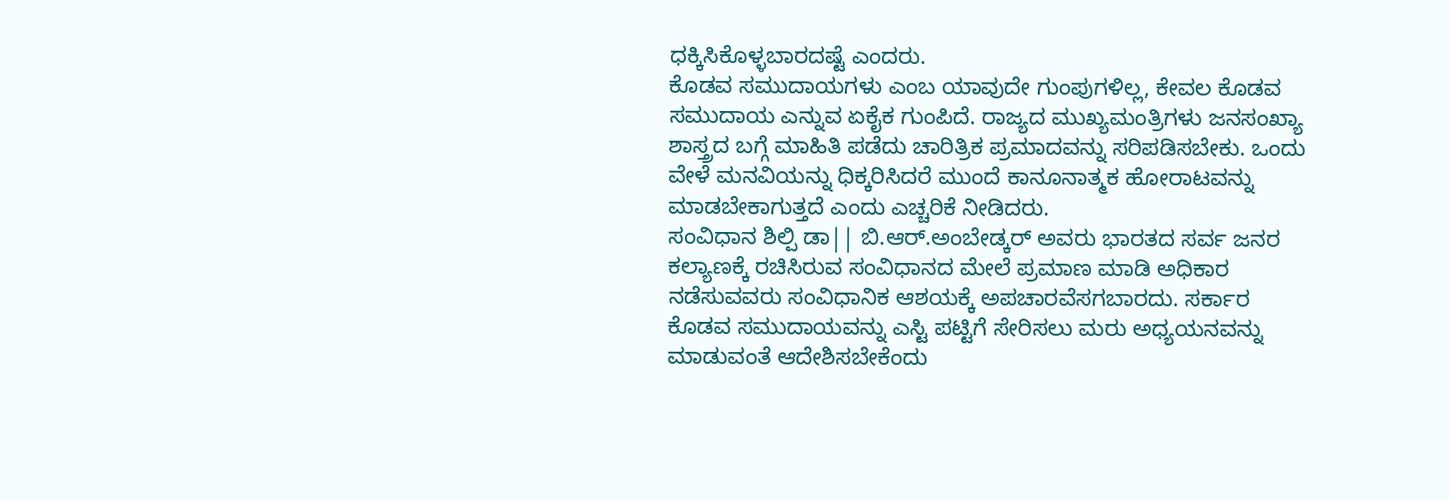ಧಕ್ಕಿಸಿಕೊಳ್ಳಬಾರದಷ್ಟೆ ಎಂದರು.
ಕೊಡವ ಸಮುದಾಯಗಳು ಎಂಬ ಯಾವುದೇ ಗುಂಪುಗಳಿಲ್ಲ, ಕೇವಲ ಕೊಡವ ಸಮುದಾಯ ಎನ್ನುವ ಏಕೈಕ ಗುಂಪಿದೆ. ರಾಜ್ಯದ ಮುಖ್ಯಮಂತ್ರಿಗಳು ಜನಸಂಖ್ಯಾ ಶಾಸ್ತ್ರದ ಬಗ್ಗೆ ಮಾಹಿತಿ ಪಡೆದು ಚಾರಿತ್ರಿಕ ಪ್ರಮಾದವನ್ನು ಸರಿಪಡಿಸಬೇಕು. ಒಂದು ವೇಳೆ ಮನವಿಯನ್ನು ಧಿಕ್ಕರಿಸಿದರೆ ಮುಂದೆ ಕಾನೂನಾತ್ಮಕ ಹೋರಾಟವನ್ನು ಮಾಡಬೇಕಾಗುತ್ತದೆ ಎಂದು ಎಚ್ಚರಿಕೆ ನೀಡಿದರು.
ಸಂವಿಧಾನ ಶಿಲ್ಪಿ ಡಾ|| ಬಿ.ಆರ್.ಅಂಬೇಡ್ಕರ್ ಅವರು ಭಾರತದ ಸರ್ವ ಜನರ ಕಲ್ಯಾಣಕ್ಕೆ ರಚಿಸಿರುವ ಸಂವಿಧಾನದ ಮೇಲೆ ಪ್ರಮಾಣ ಮಾಡಿ ಅಧಿಕಾರ ನಡೆಸುವವರು ಸಂವಿಧಾನಿಕ ಆಶಯಕ್ಕೆ ಅಪಚಾರವೆಸಗಬಾರದು. ಸರ್ಕಾರ ಕೊಡವ ಸಮುದಾಯವನ್ನು ಎಸ್ಟಿ ಪಟ್ಟಿಗೆ ಸೇರಿಸಲು ಮರು ಅಧ್ಯಯನವನ್ನು ಮಾಡುವಂತೆ ಆದೇಶಿಸಬೇಕೆಂದು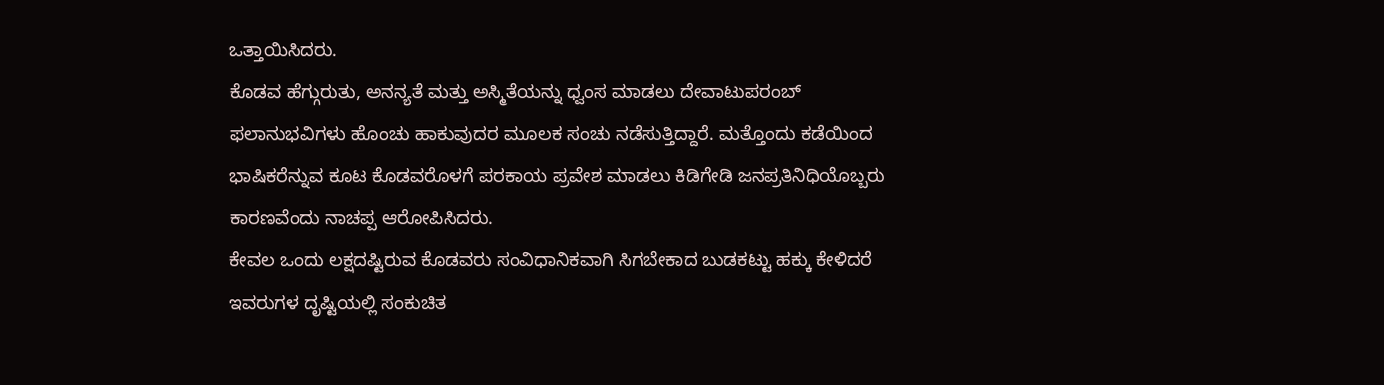ಒತ್ತಾಯಿಸಿದರು.
ಕೊಡವ ಹೆಗ್ಗುರುತು, ಅನನ್ಯತೆ ಮತ್ತು ಅಸ್ಮಿತೆಯನ್ನು ಧ್ವಂಸ ಮಾಡಲು ದೇವಾಟುಪರಂಬ್ ಫಲಾನುಭವಿಗಳು ಹೊಂಚು ಹಾಕುವುದರ ಮೂಲಕ ಸಂಚು ನಡೆಸುತ್ತಿದ್ದಾರೆ. ಮತ್ತೊಂದು ಕಡೆಯಿಂದ ಭಾಷಿಕರೆನ್ನುವ ಕೂಟ ಕೊಡವರೊಳಗೆ ಪರಕಾಯ ಪ್ರವೇಶ ಮಾಡಲು ಕಿಡಿಗೇಡಿ ಜನಪ್ರತಿನಿಧಿಯೊಬ್ಬರು ಕಾರಣವೆಂದು ನಾಚಪ್ಪ ಆರೋಪಿಸಿದರು.
ಕೇವಲ ಒಂದು ಲಕ್ಷದಷ್ಟಿರುವ ಕೊಡವರು ಸಂವಿಧಾನಿಕವಾಗಿ ಸಿಗಬೇಕಾದ ಬುಡಕಟ್ಟು ಹಕ್ಕು ಕೇಳಿದರೆ ಇವರುಗಳ ದೃಷ್ಟಿಯಲ್ಲಿ ಸಂಕುಚಿತ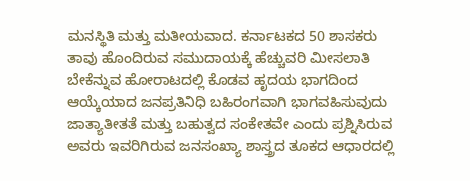ಮನಸ್ಥಿತಿ ಮತ್ತು ಮತೀಯವಾದ. ಕರ್ನಾಟಕದ 50 ಶಾಸಕರು ತಾವು ಹೊಂದಿರುವ ಸಮುದಾಯಕ್ಕೆ ಹೆಚ್ಚುವರಿ ಮೀಸಲಾತಿ ಬೇಕೆನ್ನುವ ಹೋರಾಟದಲ್ಲಿ ಕೊಡವ ಹೃದಯ ಭಾಗದಿಂದ ಆಯ್ಕೆಯಾದ ಜನಪ್ರತಿನಿಧಿ ಬಹಿರಂಗವಾಗಿ ಭಾಗವಹಿಸುವುದು ಜಾತ್ಯಾತೀತತೆ ಮತ್ತು ಬಹುತ್ವದ ಸಂಕೇತವೇ ಎಂದು ಪ್ರಶ್ನಿಸಿರುವ ಅವರು ಇವರಿಗಿರುವ ಜನಸಂಖ್ಯಾ ಶಾಸ್ತ್ರದ ತೂಕದ ಆಧಾರದಲ್ಲಿ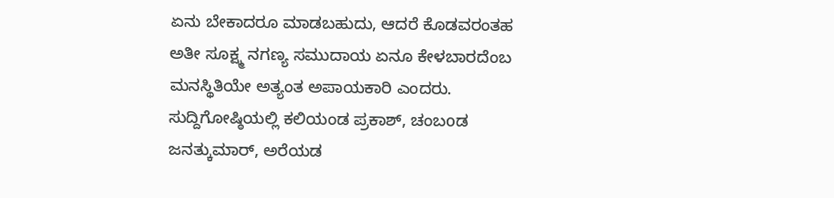ಏನು ಬೇಕಾದರೂ ಮಾಡಬಹುದು, ಆದರೆ ಕೊಡವರಂತಹ ಅತೀ ಸೂಕ್ಷ್ಮ ನಗಣ್ಯ ಸಮುದಾಯ ಏನೂ ಕೇಳಬಾರದೆಂಬ ಮನಸ್ಥಿತಿಯೇ ಅತ್ಯಂತ ಅಪಾಯಕಾರಿ ಎಂದರು.
ಸುದ್ದಿಗೋಷ್ಠಿಯಲ್ಲಿ ಕಲಿಯಂಡ ಪ್ರಕಾಶ್, ಚಂಬoಡ ಜನತ್ಕುಮಾರ್, ಅರೆಯಡ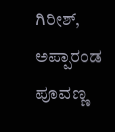ಗಿರೀಶ್, ಅಪ್ಪಾರಂಡ ಪೂವಣ್ಣ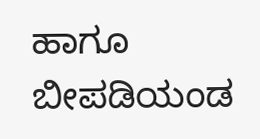ಹಾಗೂ ಬೀಪಡಿಯಂಡ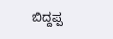ಬಿದ್ದಪ್ಪ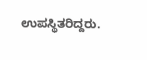ಉಪಸ್ಥಿತರಿದ್ದರು.